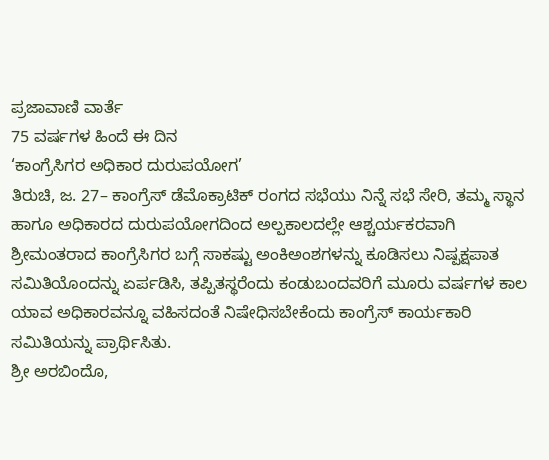ಪ್ರಜಾವಾಣಿ ವಾರ್ತೆ
75 ವರ್ಷಗಳ ಹಿಂದೆ ಈ ದಿನ
‘ಕಾಂಗ್ರೆಸಿಗರ ಅಧಿಕಾರ ದುರುಪಯೋಗ’
ತಿರುಚಿ, ಜ. 27– ಕಾಂಗ್ರೆಸ್ ಡೆಮೊಕ್ರಾಟಿಕ್ ರಂಗದ ಸಭೆಯು ನಿನ್ನೆ ಸಭೆ ಸೇರಿ, ತಮ್ಮ ಸ್ಥಾನ ಹಾಗೂ ಅಧಿಕಾರದ ದುರುಪಯೋಗದಿಂದ ಅಲ್ಪಕಾಲದಲ್ಲೇ ಆಶ್ಚರ್ಯಕರವಾಗಿ ಶ್ರೀಮಂತರಾದ ಕಾಂಗ್ರೆಸಿಗರ ಬಗ್ಗೆ ಸಾಕಷ್ಟು ಅಂಕಿಅಂಶಗಳನ್ನು ಕೂಡಿಸಲು ನಿಷ್ಪಕ್ಷಪಾತ ಸಮಿತಿಯೊಂದನ್ನು ಏರ್ಪಡಿಸಿ, ತಪ್ಪಿತಸ್ಥರೆಂದು ಕಂಡುಬಂದವರಿಗೆ ಮೂರು ವರ್ಷಗಳ ಕಾಲ ಯಾವ ಅಧಿಕಾರವನ್ನೂ ವಹಿಸದಂತೆ ನಿಷೇಧಿಸಬೇಕೆಂದು ಕಾಂಗ್ರೆಸ್ ಕಾರ್ಯಕಾರಿ ಸಮಿತಿಯನ್ನು ಪ್ರಾರ್ಥಿಸಿತು.
ಶ್ರೀ ಅರಬಿಂದೊ,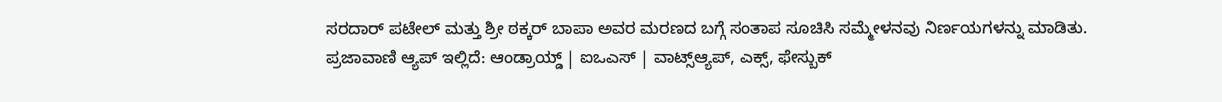ಸರದಾರ್ ಪಟೇಲ್ ಮತ್ತು ಶ್ರೀ ಠಕ್ಕರ್ ಬಾಪಾ ಅವರ ಮರಣದ ಬಗ್ಗೆ ಸಂತಾಪ ಸೂಚಿಸಿ ಸಮ್ಮೇಳನವು ನಿರ್ಣಯಗಳನ್ನು ಮಾಡಿತು.
ಪ್ರಜಾವಾಣಿ ಆ್ಯಪ್ ಇಲ್ಲಿದೆ: ಆಂಡ್ರಾಯ್ಡ್ | ಐಒಎಸ್ | ವಾಟ್ಸ್ಆ್ಯಪ್, ಎಕ್ಸ್, ಫೇಸ್ಬುಕ್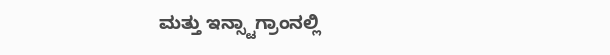ಮತ್ತು ಇನ್ಸ್ಟಾಗ್ರಾಂನಲ್ಲಿ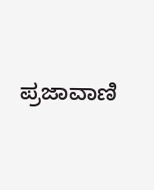ಪ್ರಜಾವಾಣಿ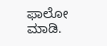ಫಾಲೋ ಮಾಡಿ.